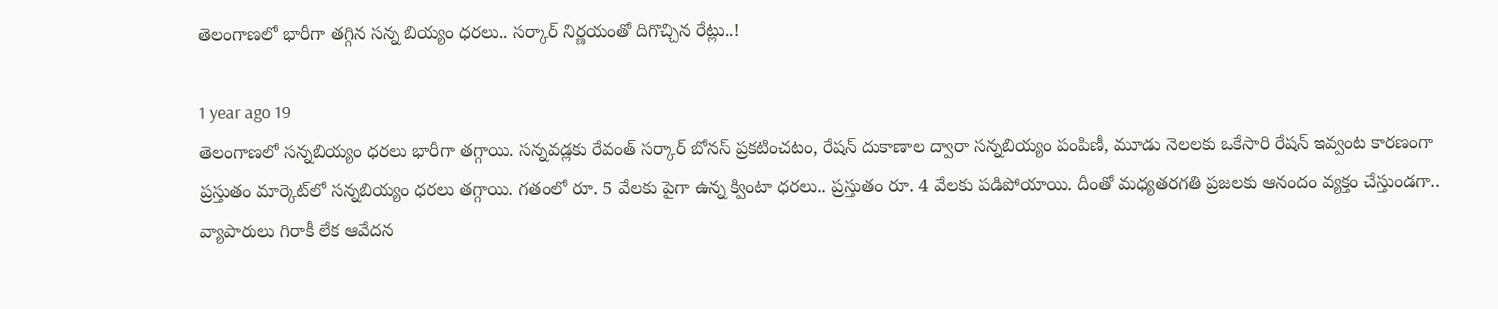తెలంగాణలో భారీగా తగ్గిన సన్న బియ్యం ధరలు.. సర్కార్ నిర్ణయంతో దిగొచ్చిన రేట్లు..!

1 year ago 19
తెలంగాణలో సన్నబియ్యం ధరలు భారీగా తగ్గాయి. సన్నవడ్లకు రేవంత్ సర్కార్ బోనస్ ప్రకటించటం, రేషన్ దుకాణాల ద్వారా సన్నబియ్యం పంపిణీ, మూడు నెలలకు ఒకేసారి రేషన్ ఇవ్వంట కారణంగా ప్రస్తుతం మార్కెట్‌లో సన్నబియ్యం ధరలు తగ్గాయి. గతంలో రూ. 5 వేలకు పైగా ఉన్న క్వింటా ధరలు.. ప్రస్తుతం రూ. 4 వేలకు పడిపోయాయి. దీంతో మధ్యతరగతి ప్రజలకు ఆనందం వ్యక్తం చేస్తుండగా.. వ్యాపారులు గిరాకీ లేక ఆవేదన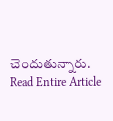చెందుతున్నారు.
Read Entire Article